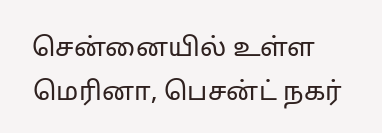சென்னையில் உள்ள மெரினா, பெசன்ட் நகர்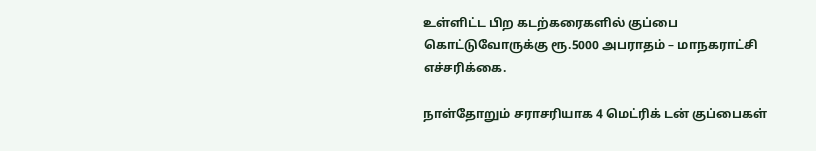உள்ளிட்ட பிற கடற்கரைகளில் குப்பை கொட்டுவோருக்கு ரூ.5000 அபராதம் – மாநகராட்சி எச்சரிக்கை.

நாள்தோறும் சராசரியாக 4 மெட்ரிக் டன் குப்பைகள்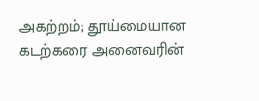அகற்றம்; தூய்மையான கடற்கரை அனைவரின்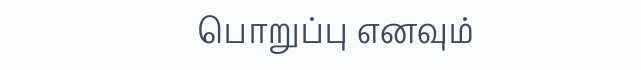பொறுப்பு எனவும்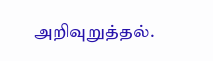அறிவுறுத்தல்.